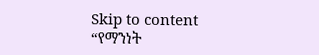Skip to content
“የማንነት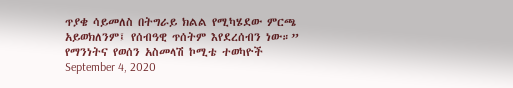ጥያቄ ሳይመለስ በትግራይ ክልል የሚካሄደው ምርጫ አይወክለንም፤ የሰብዓዊ ጥሰትም እየደረሰብን ነው።” የማንነትና የወሰን አስመላሽ ኮሚቴ ተወካዮች
September 4, 2020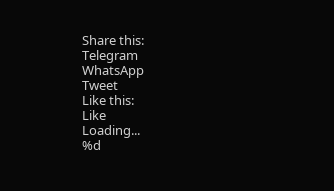Share this:
Telegram
WhatsApp
Tweet
Like this:
Like
Loading...
%d